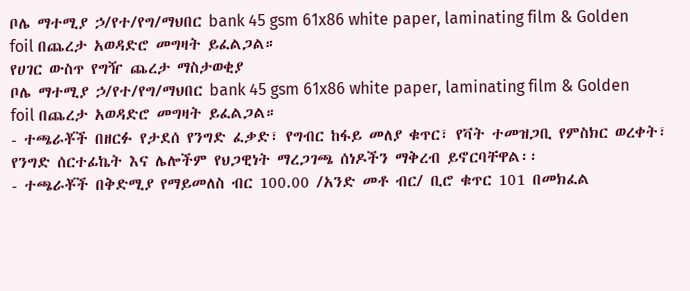ቦሌ ማተሚያ ኃ/የተ/የግ/ማህበር bank 45 gsm 61x86 white paper, laminating film & Golden foil በጨረታ አወዳድሮ መግዛት ይፈልጋል።
የሀገር ውስጥ የግዥ ጨረታ ማስታወቂያ
ቦሌ ማተሚያ ኃ/የተ/የግ/ማህበር bank 45 gsm 61x86 white paper, laminating film & Golden foil በጨረታ አወዳድሮ መግዛት ይፈልጋል።
- ተጫራቾች በዘርፉ የታደሰ የንግድ ፈቃድ፣ የግብር ከፋይ መለያ ቁጥር፣ የቫት ተመዝጋቢ የምስክር ወረቀት፣ የንግድ ሰርተፊኬት እና ሌሎችም የህጋዊነት ማረጋገጫ ሰነዶችን ማቅረብ ይኖርባቸዋል፡፡
- ተጫራቾች በቅድሚያ የማይመለስ ብር 100.00 /አንድ መቶ ብር/ ቢሮ ቁጥር 101 በመክፈል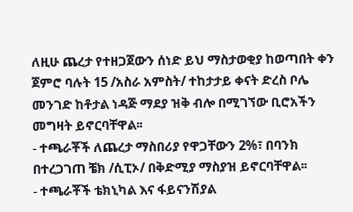ለዚሁ ጨረታ የተዘጋጀውን ሰነድ ይህ ማስታወቂያ ከወጣበት ቀን ጀምሮ ባሉት 15 /አስራ አምስት/ ተከታታይ ቀናት ድረስ ቦሌ መንገድ ከቶታል ነዳጅ ማደያ ዝቅ ብሎ በሚገኘው ቢሮአችን መግዛት ይኖርባቸዋል፡፡
- ተጫራቾች ለጨረታ ማስበሪያ የዋጋቸውን 2%፣ በባንክ በተረጋገጠ ቼክ /ሲፒኦ/ በቅድሚያ ማስያዝ ይኖርባቸዋል፡፡
- ተጫራቾች ቴክኒካል እና ፋይናንሽያል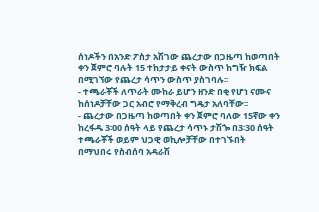ሰነዶችን በአንድ ፖስታ አሽገው ጨረታው በጋዜጣ ከወጣበት ቀን ጀምሮ ባሉት 15 ተከታታይ ቀናት ውስጥ ከግዥ ክፍል በሚገኘው የጨረታ ሳጥን ውስጥ ያስገባሉ፡፡
- ተጫራቾች ለጥራት ሙከራ ይሆን ዘንድ በቂ የሆነ ናሙና ከሰነዶቻቸው ጋር አብሮ የማቅረብ ግዴታ አለባቸው፡፡
- ጨረታው በጋዜጣ ከወጣበት ቀን ጀምሮ ባለው 15ኛው ቀን ከረፋዱ 3፡00 ሰዓት ላይ የጨረታ ሳጥኑ ታሽጐ በ3፡30 ሰዓት ተጫራቾች ወይም ህጋዊ ወኪሎቻቸው በተገኙበት በማህበሩ የስብሰባ አዳራሽ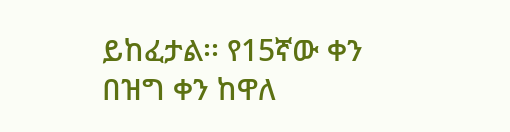ይከፈታል፡፡ የ15ኛው ቀን በዝግ ቀን ከዋለ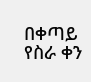በቀጣይ የስራ ቀን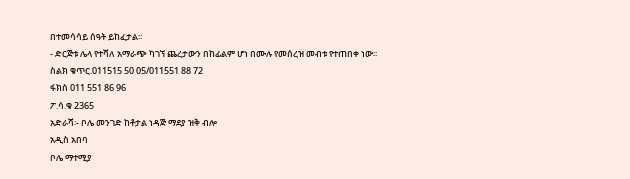በተመሳሳይ ሰዓት ይከፈታል፡፡
- ድርጅቱ ሌላ የተሻለ አማራጭ ካገኘ ጨረታውን በከፊልም ሆነ በሙሉ የመሰረዝ መብቱ የተጠበቀ ነው፡፡
ስልክ ቁጥር.011515 50 05/011551 88 72
ፋክስ 011 551 86 96
ፖ.ሳ.ቁ 2365
አድራሻ፡- ቦሌ መንገድ ከቶታል ነዳጅ ማደያ ዝቅ ብሎ
አዲስ አበባ
ቦሌ ማተሚያ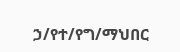ኃ/የተ/የግ/ማህበር